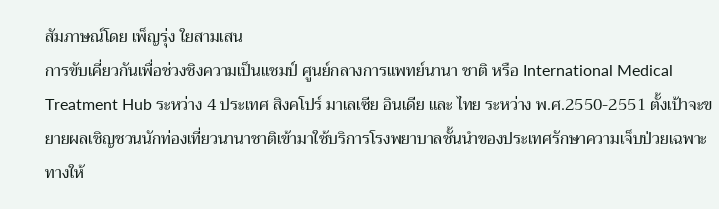สัมภาษณ์โดย เพ็ญรุ่ง ใยสามเสน
การขับเคี่ยวกันเพื่อช่วงชิงความเป็นแชมป์ ศูนย์กลางการแพทย์นานา ชาติ หรือ International Medical Treatment Hub ระหว่าง 4 ประเทศ สิงคโปร์ มาเลเซีย อินเดีย และ ไทย ระหว่าง พ.ศ.2550-2551 ตั้งเป้าจะขยายผลเชิญชวนนักท่องเที่ยวนานาชาติเข้ามาใช้บริการโรงพยาบาลชั้นนำของประเทศรักษาความเจ็บป่วยเฉพาะทางให้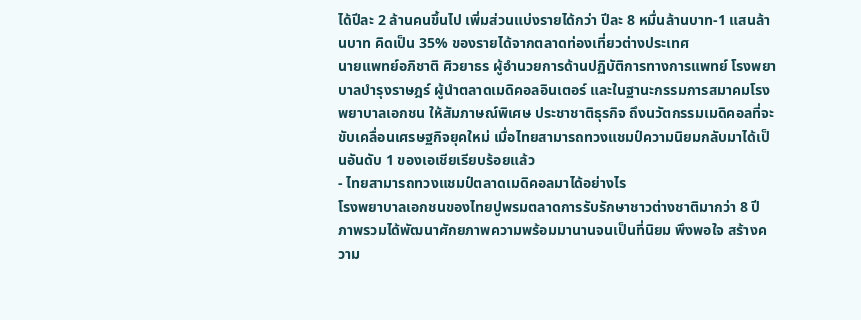ได้ปีละ 2 ล้านคนขึ้นไป เพิ่มส่วนแบ่งรายได้กว่า ปีละ 8 หมื่นล้านบาท-1 แสนล้านบาท คิดเป็น 35% ของรายได้จากตลาดท่องเที่ยวต่างประเทศ
นายแพทย์อภิชาติ ศิวยาธร ผู้อำนวยการด้านปฏิบัติการทางการแพทย์ โรงพยาบาลบำรุงราษฎร์ ผู้นำตลาดเมดิคอลอินเตอร์ และในฐานะกรรมการสมาคมโรงพยาบาลเอกชน ให้สัมภาษณ์พิเศษ ประชาชาติธุรกิจ ถึงนวัตกรรมเมดิคอลที่จะขับเคลื่อนเศรษฐกิจยุคใหม่ เมื่อไทยสามารถทวงแชมป์ความนิยมกลับมาได้เป็นอันดับ 1 ของเอเชียเรียบร้อยแล้ว
- ไทยสามารถทวงแชมป์ตลาดเมดิคอลมาได้อย่างไร
โรงพยาบาลเอกชนของไทยปูพรมตลาดการรับรักษาชาวต่างชาติมากว่า 8 ปี ภาพรวมได้พัฒนาศักยภาพความพร้อมมานานจนเป็นที่นิยม พึงพอใจ สร้างความ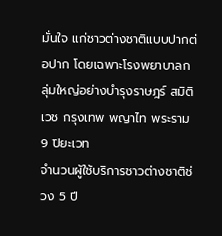มั่นใจ แก่ชาวต่างชาติแบบปากต่อปาก โดยเฉพาะโรงพยาบาลกลุ่มใหญ่อย่างบำรุงราษฎร์ สมิติเวช กรุงเทพ พญาไท พระราม 9 ปิยะเวท
จำนวนผู้ใช้บริการชาวต่างชาติช่วง 5 ปี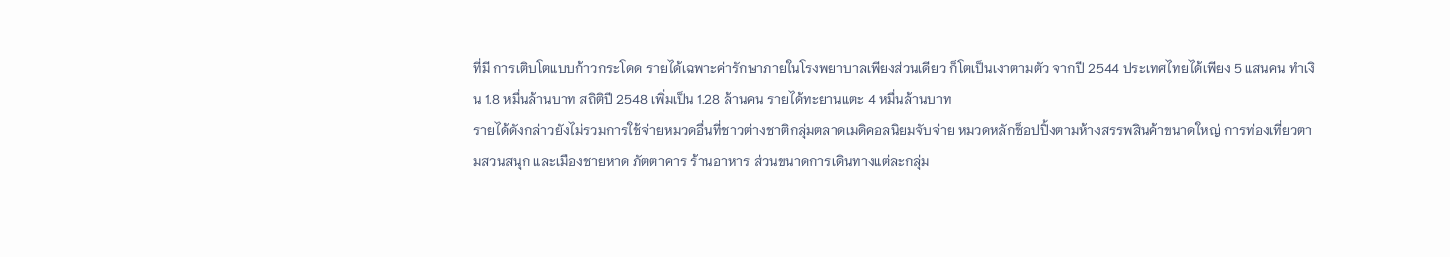ที่มี การเติบโตแบบก้าวกระโดด รายได้เฉพาะค่ารักษาภายในโรงพยาบาลเพียงส่วนเดียว ก็โตเป็นเงาตามตัว จากปี 2544 ประเทศไทยได้เพียง 5 แสนคน ทำเงิน 1.8 หมื่นล้านบาท สถิติปี 2548 เพิ่มเป็น 1.28 ล้านคน รายได้ทะยานแตะ 4 หมื่นล้านบาท
รายได้ดังกล่าวยังไม่รวมการใช้จ่ายหมวดอื่นที่ชาวต่างชาติกลุ่มตลาดเมดิคอลนิยมจับจ่าย หมวดหลักช็อปปิ้งตามห้างสรรพสินค้าขนาดใหญ่ การท่องเที่ยวตามสวนสนุก และเมืองชายหาด ภัตตาคาร ร้านอาหาร ส่วนขนาดการเดินทางแต่ละกลุ่ม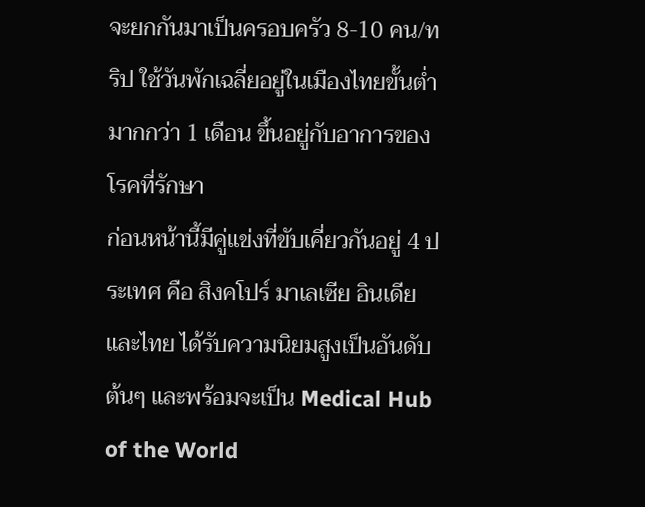จะยกกันมาเป็นครอบครัว 8-10 คน/ทริป ใช้วันพักเฉลี่ยอยู่ในเมืองไทยขั้นต่ำมากกว่า 1 เดือน ขึ้นอยู่กับอาการของโรคที่รักษา
ก่อนหน้านี้มีคู่แข่งที่ขับเคี่ยวกันอยู่ 4 ประเทศ คือ สิงคโปร์ มาเลเซีย อินเดีย และไทย ได้รับความนิยมสูงเป็นอันดับต้นๆ และพร้อมจะเป็น Medical Hub of the World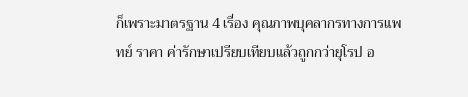ก็เพราะมาตรฐาน 4 เรื่อง คุณภาพบุคลากรทางการแพทย์ ราคา ค่ารักษาเปรียบเทียบแล้วถูกกว่ายุโรป อ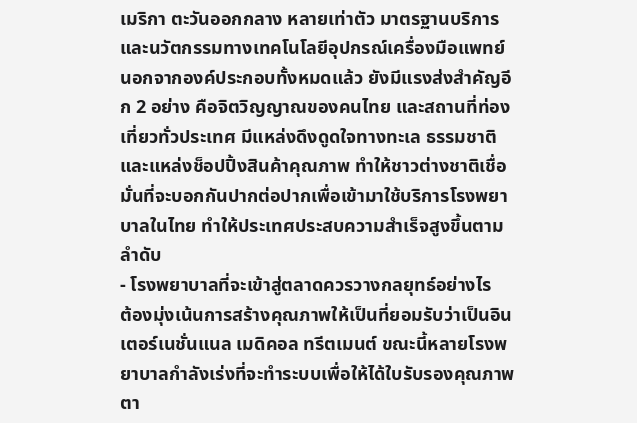เมริกา ตะวันออกกลาง หลายเท่าตัว มาตรฐานบริการและนวัตกรรมทางเทคโนโลยีอุปกรณ์เครื่องมือแพทย์
นอกจากองค์ประกอบทั้งหมดแล้ว ยังมีแรงส่งสำคัญอีก 2 อย่าง คือจิตวิญญาณของคนไทย และสถานที่ท่องเที่ยวทั่วประเทศ มีแหล่งดึงดูดใจทางทะเล ธรรมชาติ และแหล่งช็อปปิ้งสินค้าคุณภาพ ทำให้ชาวต่างชาติเชื่อมั่นที่จะบอกกันปากต่อปากเพื่อเข้ามาใช้บริการโรงพยาบาลในไทย ทำให้ประเทศประสบความสำเร็จสูงขึ้นตามลำดับ
- โรงพยาบาลที่จะเข้าสู่ตลาดควรวางกลยุทธ์อย่างไร
ต้องมุ่งเน้นการสร้างคุณภาพให้เป็นที่ยอมรับว่าเป็นอินเตอร์เนชั่นแนล เมดิคอล ทรีตเมนต์ ขณะนี้หลายโรงพยาบาลกำลังเร่งที่จะทำระบบเพื่อให้ได้ใบรับรองคุณภาพตา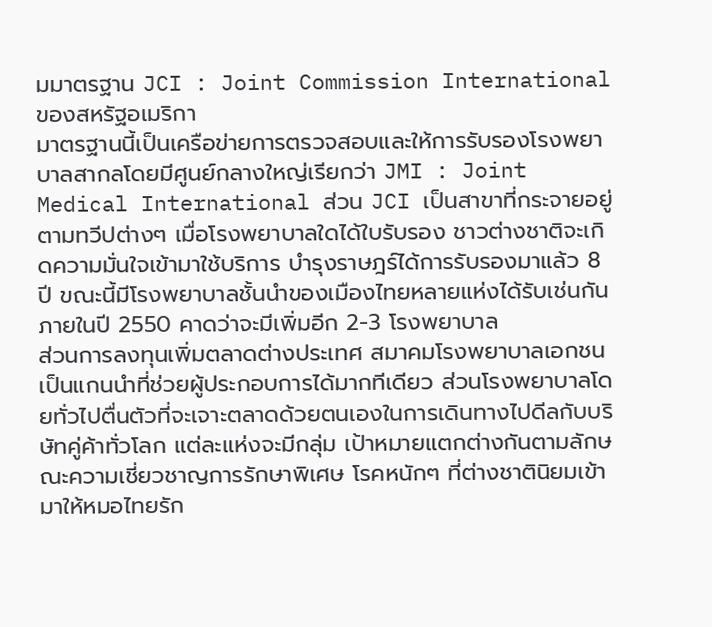มมาตรฐาน JCI : Joint Commission International ของสหรัฐอเมริกา
มาตรฐานนี้เป็นเครือข่ายการตรวจสอบและให้การรับรองโรงพยาบาลสากลโดยมีศูนย์กลางใหญ่เรียกว่า JMI : Joint Medical International ส่วน JCI เป็นสาขาที่กระจายอยู่ตามทวีปต่างๆ เมื่อโรงพยาบาลใดได้ใบรับรอง ชาวต่างชาติจะเกิดความมั่นใจเข้ามาใช้บริการ บำรุงราษฎร์ได้การรับรองมาแล้ว 8 ปี ขณะนี้มีโรงพยาบาลชั้นนำของเมืองไทยหลายแห่งได้รับเช่นกัน ภายในปี 2550 คาดว่าจะมีเพิ่มอีก 2-3 โรงพยาบาล
ส่วนการลงทุนเพิ่มตลาดต่างประเทศ สมาคมโรงพยาบาลเอกชนเป็นแกนนำที่ช่วยผู้ประกอบการได้มากทีเดียว ส่วนโรงพยาบาลโดยทั่วไปตื่นตัวที่จะเจาะตลาดด้วยตนเองในการเดินทางไปดีลกับบริษัทคู่ค้าทั่วโลก แต่ละแห่งจะมีกลุ่ม เป้าหมายแตกต่างกันตามลักษณะความเชี่ยวชาญการรักษาพิเศษ โรคหนักๆ ที่ต่างชาตินิยมเข้ามาให้หมอไทยรัก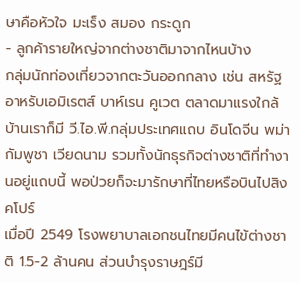ษาคือหัวใจ มะเร็ง สมอง กระดูก
- ลูกค้ารายใหญ่จากต่างชาติมาจากไหนบ้าง
กลุ่มนักท่องเที่ยวจากตะวันออกกลาง เช่น สหรัฐอาหรับเอมิเรตส์ บาห์เรน คูเวต ตลาดมาแรงใกล้บ้านเราก็มี วี.ไอ.พี.กลุ่มประเทศแถบ อินโดจีน พม่า กัมพูชา เวียดนาม รวมทั้งนักธุรกิจต่างชาติที่ทำงานอยู่แถบนี้ พอป่วยก็จะมารักษาที่ไทยหรือบินไปสิงคโปร์
เมื่อปี 2549 โรงพยาบาลเอกชนไทยมีคนไข้ต่างชาติ 1.5-2 ล้านคน ส่วนบำรุงราษฎร์มี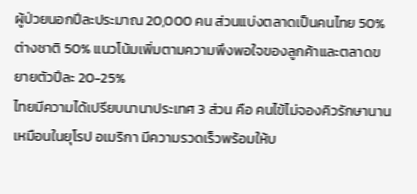ผู้ป่วยนอกปีละประมาณ 20,000 คน ส่วนแบ่งตลาดเป็นคนไทย 50% ต่างชาติ 50% แนวโน้มเพิ่มตามความพึงพอใจของลูกค้าและตลาดขยายตัวปีละ 20-25%
ไทยมีความได้เปรียบนานาประเทศ 3 ส่วน คือ คนไข้ไม่จองคิวรักษานานเหมือนในยุโรป อเมริกา มีความรวดเร็วพร้อมให้บ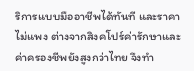ริการแบบมืออาชีพได้ทันที และราคาไม่แพง ต่างจากสิงคโปร์ค่ารักษาและค่าครองชีพยังสูงกว่าไทย จึงทำ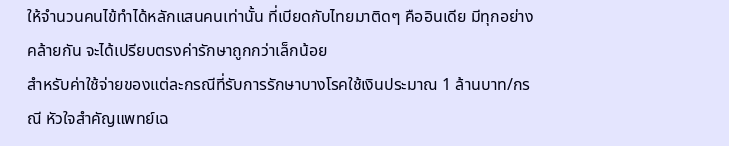ให้จำนวนคนไข้ทำได้หลักแสนคนเท่านั้น ที่เบียดกับไทยมาติดๆ คืออินเดีย มีทุกอย่างคล้ายกัน จะได้เปรียบตรงค่ารักษาถูกกว่าเล็กน้อย
สำหรับค่าใช้จ่ายของแต่ละกรณีที่รับการรักษาบางโรคใช้เงินประมาณ 1 ล้านบาท/กรณี หัวใจสำคัญแพทย์เฉ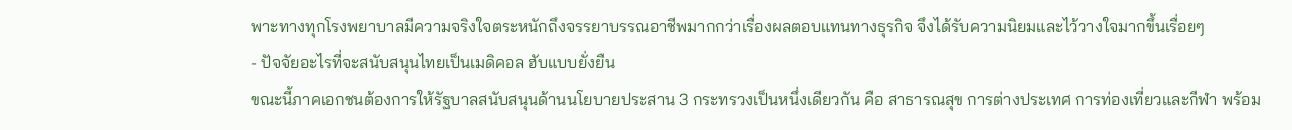พาะทางทุกโรงพยาบาลมีความจริงใจตระหนักถึงจรรยาบรรณอาชีพมากกว่าเรื่องผลตอบแทนทางธุรกิจ จึงได้รับความนิยมและไว้วางใจมากขึ้นเรื่อยๆ
- ปัจจัยอะไรที่จะสนับสนุนไทยเป็นเมดิคอล ฮับแบบยั่งยืน
ขณะนี้ภาคเอกชนต้องการให้รัฐบาลสนับสนุนด้านนโยบายประสาน 3 กระทรวงเป็นหนึ่งเดียวกัน คือ สาธารณสุข การต่างประเทศ การท่องเที่ยวและกีฬา พร้อม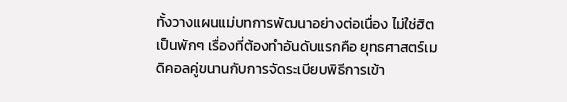ทั้งวางแผนแม่บทการพัฒนาอย่างต่อเนื่อง ไม่ใช่ฮิตเป็นพักๆ เรื่องที่ต้องทำอันดับแรกคือ ยุทธศาสตร์เมดิคอลคู่ขนานกับการจัดระเบียบพิธีการเข้า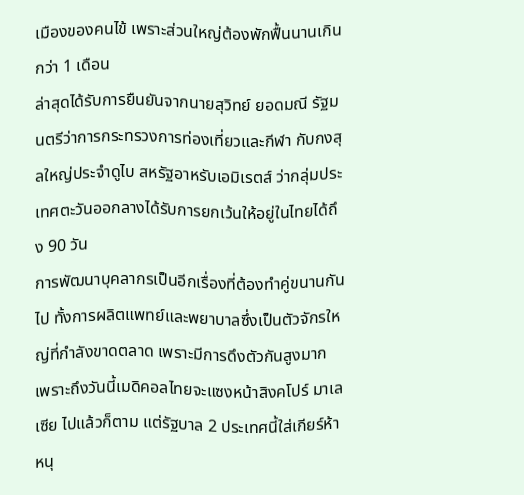เมืองของคนไข้ เพราะส่วนใหญ่ต้องพักฟื้นนานเกินกว่า 1 เดือน
ล่าสุดได้รับการยืนยันจากนายสุวิทย์ ยอดมณี รัฐมนตรีว่าการกระทรวงการท่องเที่ยวและกีฬา กับกงสุลใหญ่ประจำดูไบ สหรัฐอาหรับเอมิเรตส์ ว่ากลุ่มประเทศตะวันออกลางได้รับการยกเว้นให้อยู่ในไทยได้ถึง 90 วัน
การพัฒนาบุคลากรเป็นอีกเรื่องที่ต้องทำคู่ขนานกันไป ทั้งการผลิตแพทย์และพยาบาลซึ่งเป็นตัวจักรใหญ่ที่กำลังขาดตลาด เพราะมีการดึงตัวกันสูงมาก
เพราะถึงวันนี้เมดิคอลไทยจะแซงหน้าสิงคโปร์ มาเลเซีย ไปแล้วก็ตาม แต่รัฐบาล 2 ประเทศนี้ใส่เกียร์ห้าหนุ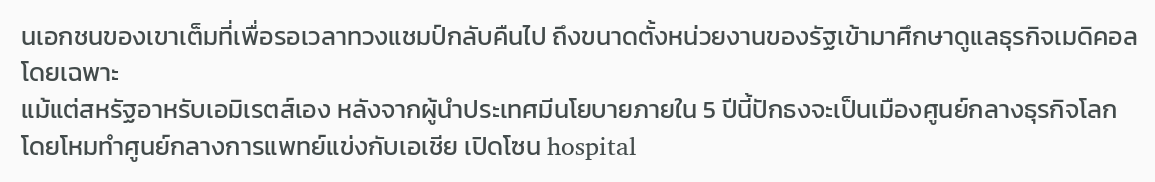นเอกชนของเขาเต็มที่เพื่อรอเวลาทวงแชมป์กลับคืนไป ถึงขนาดตั้งหน่วยงานของรัฐเข้ามาศึกษาดูแลธุรกิจเมดิคอลโดยเฉพาะ
แม้แต่สหรัฐอาหรับเอมิเรตส์เอง หลังจากผู้นำประเทศมีนโยบายภายใน 5 ปีนี้ปักธงจะเป็นเมืองศูนย์กลางธุรกิจโลก โดยโหมทำศูนย์กลางการแพทย์แข่งกับเอเชีย เปิดโซน hospital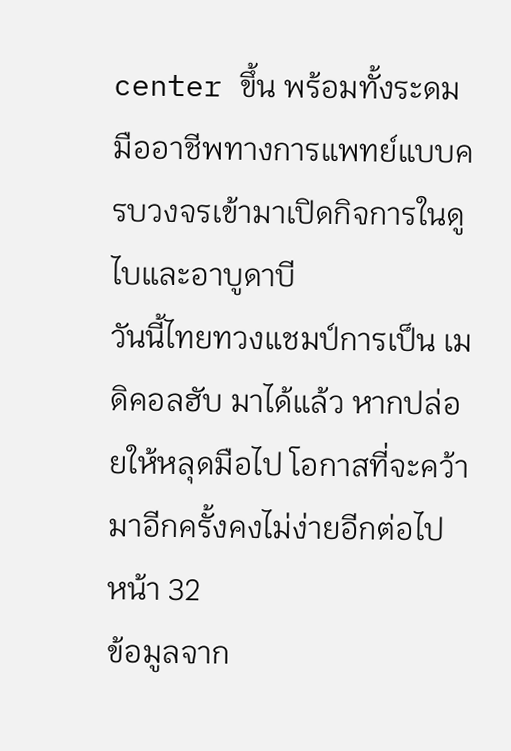center ขึ้น พร้อมทั้งระดมมืออาชีพทางการแพทย์แบบครบวงจรเข้ามาเปิดกิจการในดูไบและอาบูดาบี
วันนี้ไทยทวงแชมป์การเป็น เมดิคอลฮับ มาได้แล้ว หากปล่อยให้หลุดมือไป โอกาสที่จะคว้ามาอีกครั้งคงไม่ง่ายอีกต่อไป
หน้า 32
ข้อมูลจาก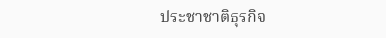ประชาชาติธุรกิจ